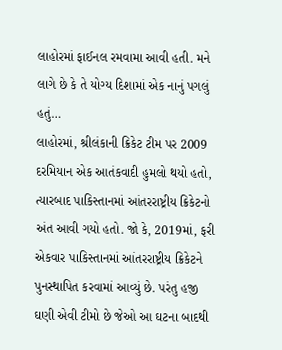લાહોરમાં ફાઈનલ રમવામા આવી હતી. મને લાગે છે કે તે યોગ્ય દિશામાં એક નાનું પગલું હતું…
લાહોરમાં, શ્રીલંકાની ક્રિકેટ ટીમ પર 2009 દરમિયાન એક આતંકવાદી હુમલો થયો હતો, ત્યારબાદ પાકિસ્તાનમાં આંતરરાષ્ટ્રીય ક્રિકેટનો અંત આવી ગયો હતો. જો કે, 2019માં, ફરી એકવાર પાકિસ્તાનમાં આંતરરાષ્ટ્રીય ક્રિકેટને પુનસ્થાપિત કરવામાં આવ્યું છે. પરંતુ હજી ઘણી એવી ટીમો છે જેઓ આ ઘટના બાદથી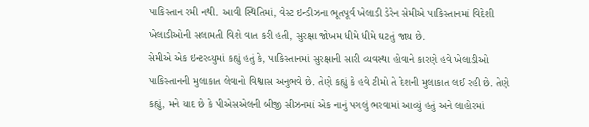પાકિસ્તાન રમી નથી. આવી સ્થિતિમાં, વેસ્ટ ઇન્ડીઝના ભૂતપૂર્વ ખેલાડી ડેરેન સેમીએ પાકિસ્તાનમાં વિદેશી ખેલાડીઓની સલામતી વિશે વાત કરી હતી, સુરક્ષા જોખમ ધીમે ધીમે ઘટતું જાય છે.
સેમીએ એક ઇન્ટરવ્યુમાં કહ્યું હતું કે, પાકિસ્તાનમાં સુરક્ષાની સારી વ્યવસ્થા હોવાને કારણે હવે ખેલાડીઓ પાકિસ્તાનની મુલાકાત લેવાનો વિશ્વાસ અનુભવે છે. તેણે કહ્યું કે હવે ટીમો તે દેશની મુલાકાત લઈ રહી છે. તેણે કહ્યું, મને યાદ છે કે પીએસએલની બીજી સીઝનમાં એક નાનું પગલું ભરવામાં આવ્યું હતું અને લાહોરમાં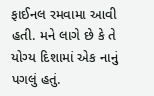ફાઈનલ રમવામા આવી હતી. મને લાગે છે કે તે યોગ્ય દિશામાં એક નાનું પગલું હતું.